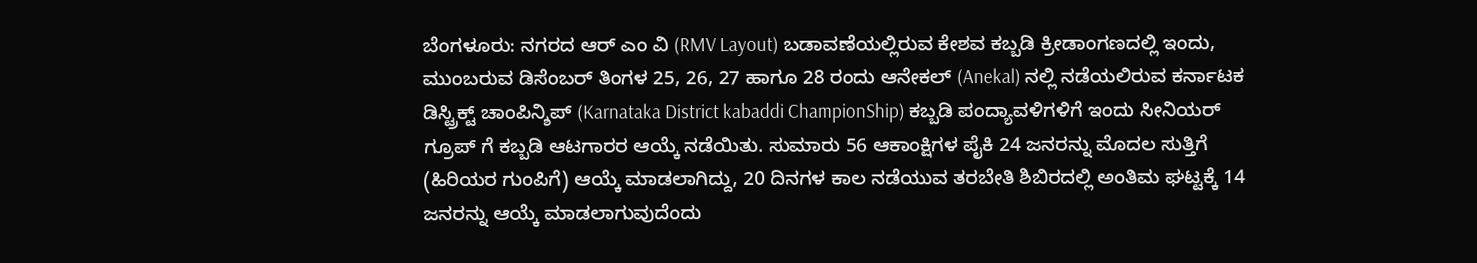ಬೆಂಗಳೂರು: ನಗರದ ಆರ್ ಎಂ ವಿ (RMV Layout) ಬಡಾವಣೆಯಲ್ಲಿರುವ ಕೇಶವ ಕಬ್ಬಡಿ ಕ್ರೀಡಾಂಗಣದಲ್ಲಿ ಇಂದು, ಮುಂಬರುವ ಡಿಸೆಂಬರ್ ತಿಂಗಳ 25, 26, 27 ಹಾಗೂ 28 ರಂದು ಆನೇಕಲ್ (Anekal) ನಲ್ಲಿ ನಡೆಯಲಿರುವ ಕರ್ನಾಟಕ ಡಿಸ್ಟ್ರಿಕ್ಟ್ ಚಾಂಪಿನ್ಶಿಪ್ (Karnataka District kabaddi ChampionShip) ಕಬ್ಬಡಿ ಪಂದ್ಯಾವಳಿಗಳಿಗೆ ಇಂದು ಸೀನಿಯರ್ ಗ್ರೂಪ್ ಗೆ ಕಬ್ಬಡಿ ಆಟಗಾರರ ಆಯ್ಕೆ ನಡೆಯಿತು. ಸುಮಾರು 56 ಆಕಾಂಕ್ಷಿಗಳ ಪೈಕಿ 24 ಜನರನ್ನು ಮೊದಲ ಸುತ್ತಿಗೆ (ಹಿರಿಯರ ಗುಂಪಿಗೆ) ಆಯ್ಕೆ ಮಾಡಲಾಗಿದ್ದು, 20 ದಿನಗಳ ಕಾಲ ನಡೆಯುವ ತರಬೇತಿ ಶಿಬಿರದಲ್ಲಿ ಅಂತಿಮ ಘಟ್ಟಕ್ಕೆ 14 ಜನರನ್ನು ಆಯ್ಕೆ ಮಾಡಲಾಗುವುದೆಂದು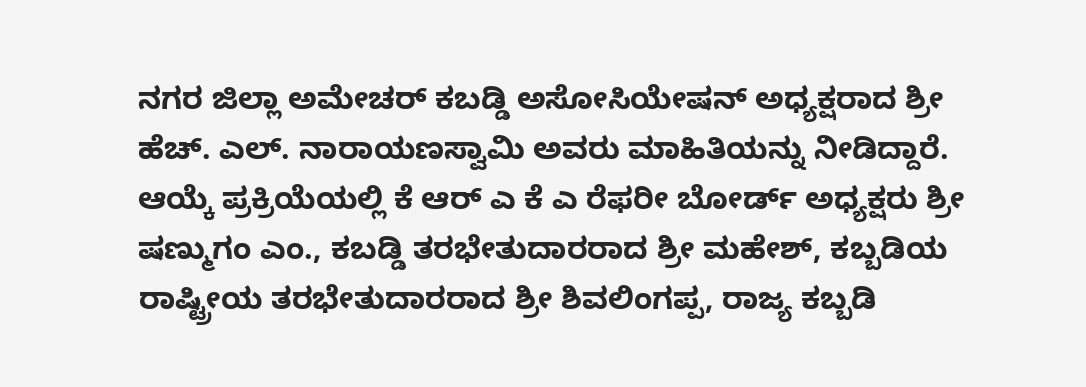ನಗರ ಜಿಲ್ಲಾ ಅಮೇಚರ್ ಕಬಡ್ಡಿ ಅಸೋಸಿಯೇಷನ್ ಅಧ್ಯಕ್ಷರಾದ ಶ್ರೀ ಹೆಚ್. ಎಲ್. ನಾರಾಯಣಸ್ವಾಮಿ ಅವರು ಮಾಹಿತಿಯನ್ನು ನೀಡಿದ್ದಾರೆ. ಆಯ್ಕೆ ಪ್ರಕ್ರಿಯೆಯಲ್ಲಿ ಕೆ ಆರ್ ಎ ಕೆ ಎ ರೆಫರೀ ಬೋರ್ಡ್ ಅಧ್ಯಕ್ಷರು ಶ್ರೀ ಷಣ್ಮುಗಂ ಎಂ., ಕಬಡ್ಡಿ ತರಭೇತುದಾರರಾದ ಶ್ರೀ ಮಹೇಶ್, ಕಬ್ಬಡಿಯ ರಾಷ್ಟ್ರೀಯ ತರಭೇತುದಾರರಾದ ಶ್ರೀ ಶಿವಲಿಂಗಪ್ಪ, ರಾಜ್ಯ ಕಬ್ಬಡಿ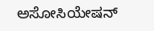ಅಸೋಸಿಯೇಷನ್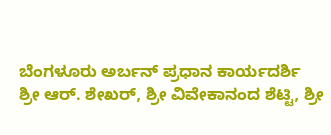ಬೆಂಗಳೂರು ಅರ್ಬನ್ ಪ್ರಧಾನ ಕಾರ್ಯದರ್ಶಿ
ಶ್ರೀ ಆರ್. ಶೇಖರ್, ಶ್ರೀ ವಿವೇಕಾನಂದ ಶೆಟ್ಟಿ, ಶ್ರೀ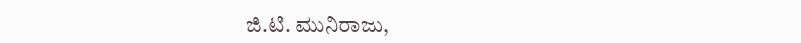ಜಿ.ಟಿ. ಮುನಿರಾಜು,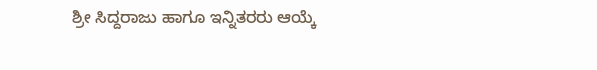ಶ್ರೀ ಸಿದ್ದರಾಜು ಹಾಗೂ ಇನ್ನಿತರರು ಆಯ್ಕೆ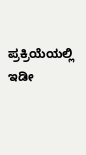ಪ್ರಕ್ರಿಯೆಯಲ್ಲಿ ಇಡೀ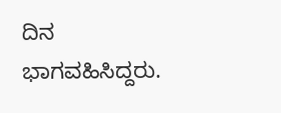ದಿನ ಭಾಗವಹಿಸಿದ್ದರು.